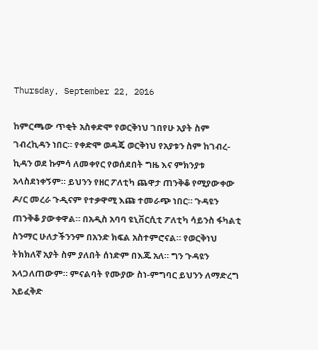Thursday, September 22, 2016

ከምርጫው ጥቂት አስቀድሞ የወርቅነህ ገበየሁ አያት ስም ገብረኪዳን ነበር። የቀድሞ ወዳጄ ወርቅነህ የአያቱን ስም ከገብረ-ኪዳን ወደ ኩምሳ ለመቀየር የወሰደበት ግዜ እና ምክንያቱ አላስደነቀኝም። ይህንን የዘር ፖለቲካ ጨዋታ ጠንቅቆ የሚያውቀው ዶ/ር መረራ ጉዲናም የተቃዋሚ እጩ ተመራጭ ነበር። ጉዳዩን ጠንቅቆ ያውቀዋል። በአዲስ አባባ ዩኒቨርሲቲ ፖለቲካ ሳይንስ ፋካልቲ ስንማር ሁለታችንንም በአንድ ክፍል አስተምሮናል። የወርቅነህ ትክክለኛ አያት ስም ያለበት ሰነድም በእጁ አለ። ግን ጉዳዩን አላጋለጠውም። ምናልባት የሙያው ስነ-ምግባር ይህንን ለማድረግ አይፈቅድ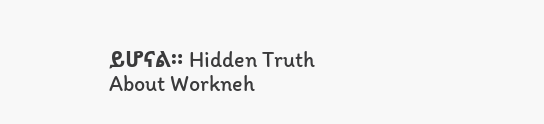ይሆናል። Hidden Truth About Workneh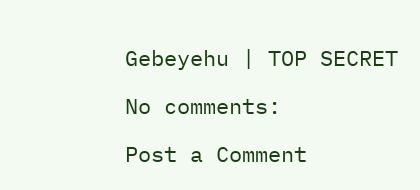Gebeyehu | TOP SECRET

No comments:

Post a Comment